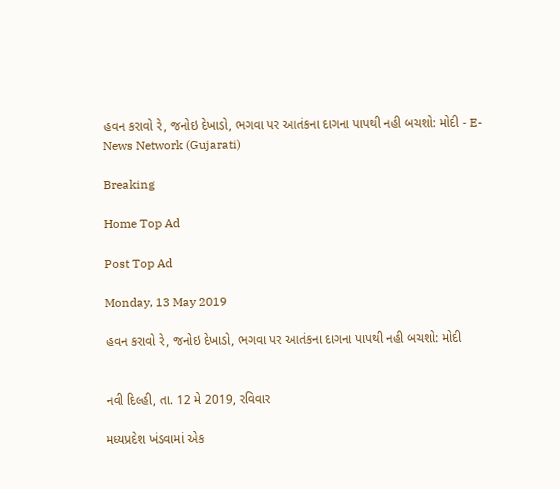હવન કરાવો રે, જનોઇ દેખાડો, ભગવા પર આતંકના દાગના પાપથી નહી બચશો: મોદી - E-News Network (Gujarati)

Breaking

Home Top Ad

Post Top Ad

Monday, 13 May 2019

હવન કરાવો રે, જનોઇ દેખાડો, ભગવા પર આતંકના દાગના પાપથી નહી બચશો: મોદી


નવી દિલ્હી, તા. 12 મે 2019, રવિવાર

મધ્યપ્રદેશ ખંડવામાં એક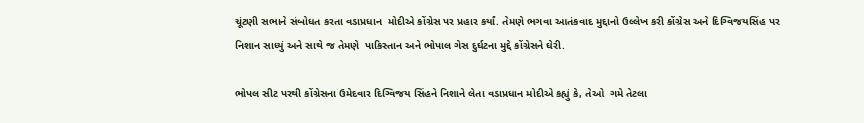ચૂંટણી સભાને સંબોધત કરતા વડાપ્રધાન  મોદીએ કોંગ્રેસ પર પ્રહાર કર્યાં. તેમણે ભગવા આતંકવાદ મુદ્દાનો ઉલ્લેખ કરી કોંગ્રેસ અને દિગ્વિજયસિંહ પર નિશાન સાધ્યું અને સાથે જ તેમણે  પાકિસ્તાન અને ભોપાલ ગેસ દુર્ઘટના મુદ્દે કોંગ્રેસને ઘેરી.

ભોપલ સીટ પરથી કોંગ્રેસના ઉમેદવાર દિગ્વિજય સિંહને નિશાને લેતા વડાપ્રધાન મોદીએ કહ્યું કે, તેઓ  ગમે તેટલા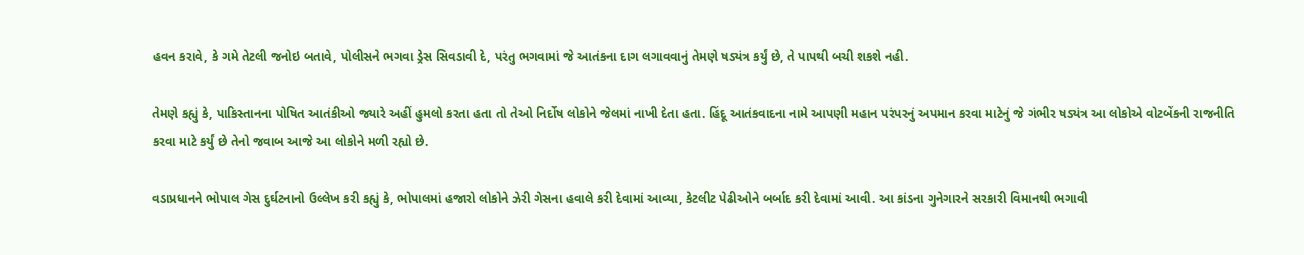હવન કરાવે, કે ગમે તેટલી જનોઇ બતાવે, પોલીસને ભગવા ડ્રેસ સિવડાવી દે, પરંતુ ભગવામાં જે આતંકના દાગ લગાવવાનું તેમણે ષડ્યંત્ર કર્યું છે, તે પાપથી બચી શકશે નહી.

તેમણે કહ્યું કે, પાકિસ્તાનના પોષિત આતંકીઓ જ્યારે અહીં હુમલો કરતા હતા તો તેઓ નિર્દોષ લોકોને જેલમાં નાખી દેતા હતા. હિંદૂ આતંકવાદના નામે આપણી મહાન પરંપરનું અપમાન કરવા માટેનું જે ગંભીર ષડ્યંત્ર આ લોકોએ વોટબેંકની રાજનીતિ કરવા માટે કર્યું છે તેનો જવાબ આજે આ લોકોને મળી રહ્યો છે.

વડાપ્રધાનને ભોપાલ ગેસ દુર્ઘટનાનો ઉલ્લેખ કરી કહ્યું કે, ભોપાલમાં હજારો લોકોને ઝેરી ગેસના હવાલે કરી દેવામાં આવ્યા, કેટલીટ પેઢીઓને બર્બાદ કરી દેવામાં આવી. આ કાંડના ગુનેગારને સરકારી વિમાનથી ભગાવી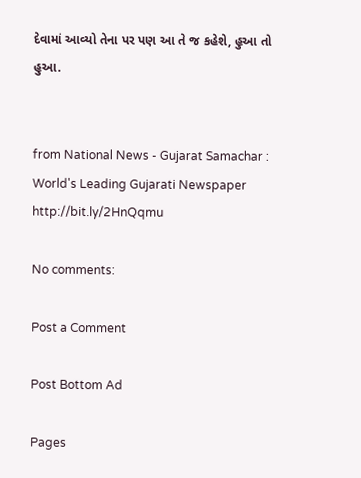દેવામાં આવ્યો તેના પર પણ આ તે જ કહેશે, હુઆ તો  હુઆ.


from National News - Gujarat Samachar : World's Leading Gujarati Newspaper http://bit.ly/2HnQqmu

No comments:

Post a Comment

Post Bottom Ad

Pages